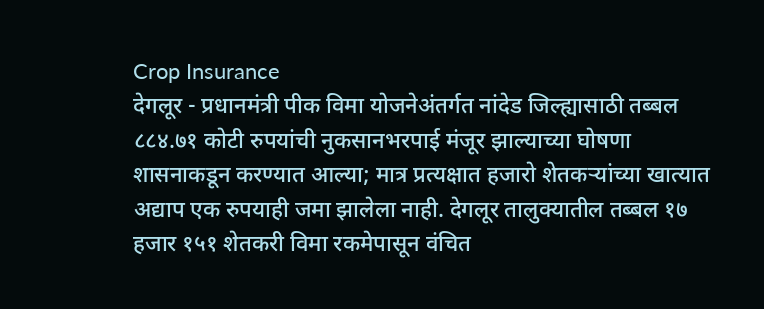Crop Insurance
देगलूर - प्रधानमंत्री पीक विमा योजनेअंतर्गत नांदेड जिल्ह्यासाठी तब्बल ८८४.७१ कोटी रुपयांची नुकसानभरपाई मंजूर झाल्याच्या घोषणा शासनाकडून करण्यात आल्या; मात्र प्रत्यक्षात हजारो शेतकऱ्यांच्या खात्यात अद्याप एक रुपयाही जमा झालेला नाही. देगलूर तालुक्यातील तब्बल १७ हजार १५१ शेतकरी विमा रकमेपासून वंचित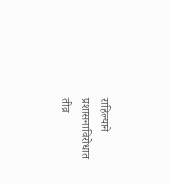राहिल्याने प्रशासनाविरोधात तीव्र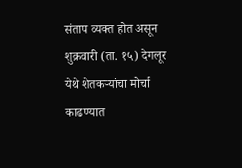संताप व्यक्त होत असून शुक्रवारी (ता. १५) देगलूर येथे शेतकऱ्यांचा मोर्चा काढण्यात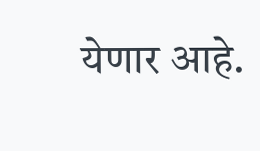येणार आहे.